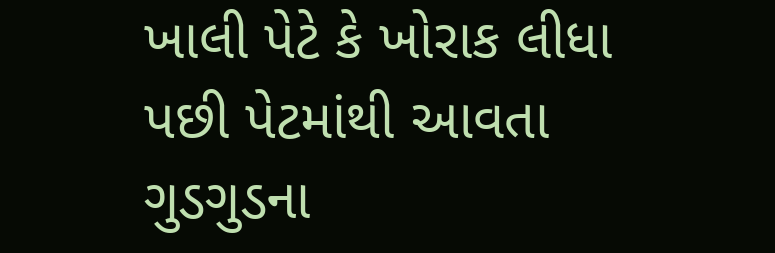ખાલી પેટે કે ખોરાક લીધા પછી પેટમાંથી આવતા ગુડગુડના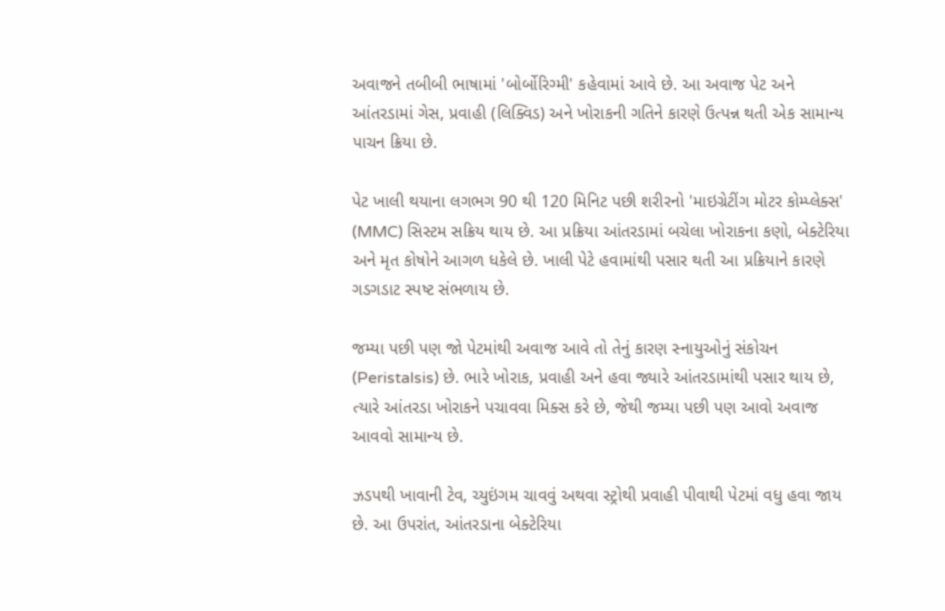અવાજને તબીબી ભાષામાં 'બોર્બોરિગ્મી' કહેવામાં આવે છે. આ અવાજ પેટ અને આંતરડામાં ગેસ, પ્રવાહી (લિક્વિડ) અને ખોરાકની ગતિને કારણે ઉત્પન્ન થતી એક સામાન્ય પાચન ક્રિયા છે.

પેટ ખાલી થયાના લગભગ 90 થી 120 મિનિટ પછી શરીરનો 'માઇગ્રેટીંગ મોટર કોમ્પ્લેક્સ' (MMC) સિસ્ટમ સક્રિય થાય છે. આ પ્રક્રિયા આંતરડામાં બચેલા ખોરાકના કણો, બેક્ટેરિયા અને મૃત કોષોને આગળ ધકેલે છે. ખાલી પેટે હવામાંથી પસાર થતી આ પ્રક્રિયાને કારણે ગડગડાટ સ્પષ્ટ સંભળાય છે.

જમ્યા પછી પણ જો પેટમાંથી અવાજ આવે તો તેનું કારણ સ્નાયુઓનું સંકોચન (Peristalsis) છે. ભારે ખોરાક, પ્રવાહી અને હવા જ્યારે આંતરડામાંથી પસાર થાય છે, ત્યારે આંતરડા ખોરાકને પચાવવા મિક્સ કરે છે, જેથી જમ્યા પછી પણ આવો અવાજ આવવો સામાન્ય છે.

ઝડપથી ખાવાની ટેવ, ચ્યુઇંગમ ચાવવું અથવા સ્ટ્રોથી પ્રવાહી પીવાથી પેટમાં વધુ હવા જાય છે. આ ઉપરાંત, આંતરડાના બેક્ટેરિયા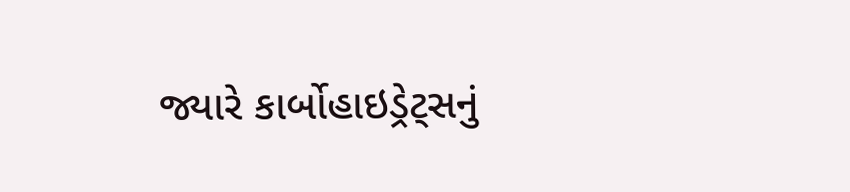જ્યારે કાર્બોહાઇડ્રેટ્સનું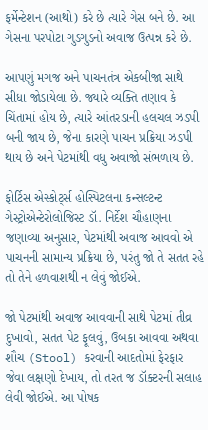ફર્મેન્ટેશન (આથો) કરે છે ત્યારે ગેસ બને છે. આ ગેસના પરપોટા ગુડગુડનો અવાજ ઉત્પન્ન કરે છે.

આપણું મગજ અને પાચનતંત્ર એકબીજા સાથે સીધા જોડાયેલા છે. જ્યારે વ્યક્તિ તણાવ કે ચિંતામાં હોય છે, ત્યારે આંતરડાની હલચલ ઝડપી બની જાય છે, જેના કારણે પાચન પ્રક્રિયા ઝડપી થાય છે અને પેટમાંથી વધુ અવાજો સંભળાય છે.

ફોર્ટિસ એસ્કોર્ટ્સ હોસ્પિટલના કન્સલ્ટન્ટ ગેસ્ટ્રોએન્ટેરોલોજિસ્ટ ડૉ. નિર્દેશ ચૌહાણના જણાવ્યા અનુસાર, પેટમાંથી અવાજ આવવો એ પાચનની સામાન્ય પ્રક્રિયા છે, પરંતુ જો તે સતત રહે તો તેને હળવાશથી ન લેવું જોઈએ.

જો પેટમાંથી અવાજ આવવાની સાથે પેટમાં તીવ્ર દુખાવો, સતત પેટ ફૂલવું, ઉબકા આવવા અથવા શૌચ (Stool) કરવાની આદતોમાં ફેરફાર જેવા લક્ષણો દેખાય, તો તરત જ ડૉક્ટરની સલાહ લેવી જોઈએ. આ પોષક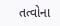તત્વોના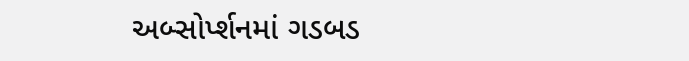અબ્સોર્પ્શનમાં ગડબડ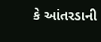કે આંતરડાની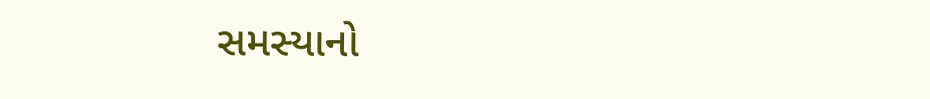સમસ્યાનો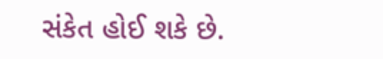સંકેત હોઈ શકે છે.